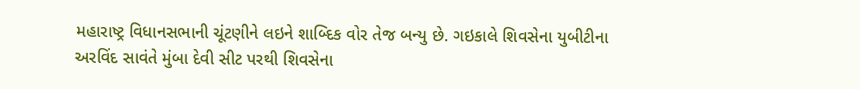મહારાષ્ટ્ર વિધાનસભાની ચૂંટણીને લઇને શાબ્દિક વોર તેજ બન્યુ છે. ગઇકાલે શિવસેના યુબીટીના અરવિંદ સાવંતે મુંબા દેવી સીટ પરથી શિવસેના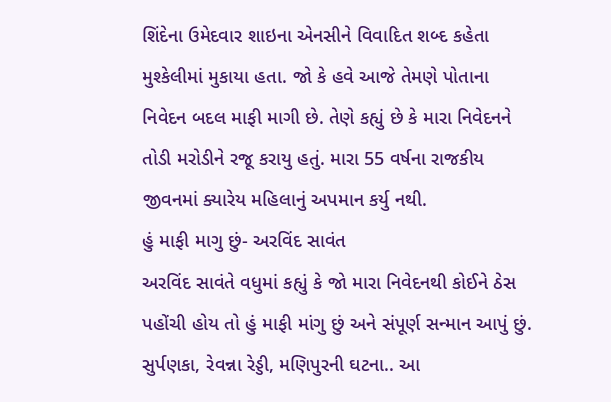શિંદેના ઉમેદવાર શાઇના એનસીને વિવાદિત શબ્દ કહેતા મુશ્કેલીમાં મુકાયા હતા. જો કે હવે આજે તેમણે પોતાના નિવેદન બદલ માફી માગી છે. તેણે કહ્યું છે કે મારા નિવેદનને તોડી મરોડીને રજૂ કરાયુ હતું. મારા 55 વર્ષના રાજકીય જીવનમાં ક્યારેય મહિલાનું અપમાન કર્યુ નથી.
હું માફી માગુ છું- અરવિંદ સાવંત
અરવિંદ સાવંતે વધુમાં કહ્યું કે જો મારા નિવેદનથી કોઈને ઠેસ પહોંચી હોય તો હું માફી માંગુ છું અને સંપૂર્ણ સન્માન આપું છું. સુર્પણકા, રેવન્ના રેડ્ડી, મણિપુરની ઘટના.. આ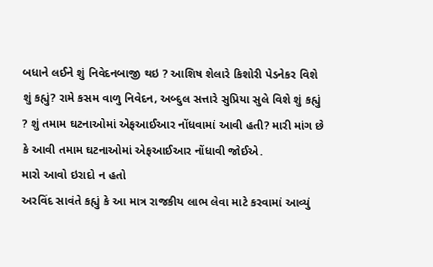બધાને લઈને શું નિવેદનબાજી થઇ ? આશિષ શેલારે કિશોરી પેડનેકર વિશે શું કહ્યું? રામે કસમ વાળુ નિવેદન, અબ્દુલ સત્તારે સુપ્રિયા સુલે વિશે શું કહ્યું ? શું તમામ ઘટનાઓમાં એફઆઈઆર નોંધવામાં આવી હતી? મારી માંગ છે કે આવી તમામ ઘટનાઓમાં એફઆઈઆર નોંધાવી જોઈએ.
મારો આવો ઇરાદો ન હતો
અરવિંદ સાવંતે કહ્યું કે આ માત્ર રાજકીય લાભ લેવા માટે કરવામાં આવ્યું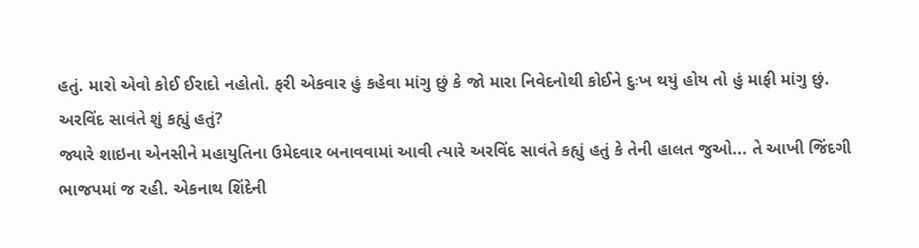હતું. મારો એવો કોઈ ઈરાદો નહોતો. ફરી એકવાર હું કહેવા માંગુ છું કે જો મારા નિવેદનોથી કોઈને દુઃખ થયું હોય તો હું માફી માંગુ છું.
અરવિંદ સાવંતે શું કહ્યું હતું?
જ્યારે શાઇના એનસીને મહાયુતિના ઉમેદવાર બનાવવામાં આવી ત્યારે અરવિંદ સાવંતે કહ્યું હતું કે તેની હાલત જુઓ... તે આખી જિંદગી ભાજપમાં જ રહી. એકનાથ શિંદેની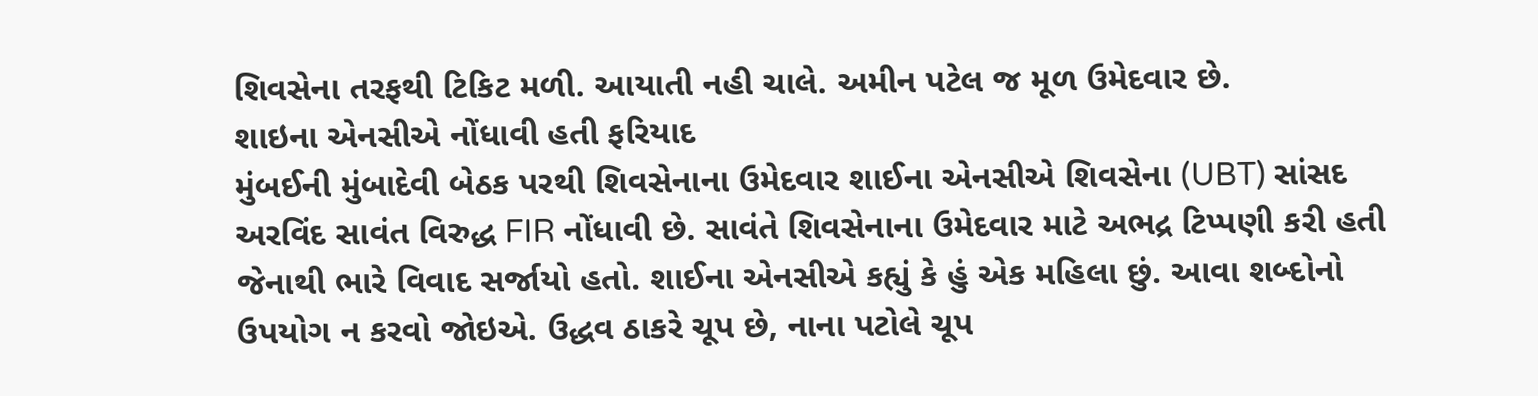શિવસેના તરફથી ટિકિટ મળી. આયાતી નહી ચાલે. અમીન પટેલ જ મૂળ ઉમેદવાર છે.
શાઇના એનસીએ નોંધાવી હતી ફરિયાદ
મુંબઈની મુંબાદેવી બેઠક પરથી શિવસેનાના ઉમેદવાર શાઈના એનસીએ શિવસેના (UBT) સાંસદ અરવિંદ સાવંત વિરુદ્ધ FIR નોંધાવી છે. સાવંતે શિવસેનાના ઉમેદવાર માટે અભદ્ર ટિપ્પણી કરી હતી જેનાથી ભારે વિવાદ સર્જાયો હતો. શાઈના એનસીએ કહ્યું કે હું એક મહિલા છું. આવા શબ્દોનો ઉપયોગ ન કરવો જોઇએ. ઉદ્ધવ ઠાકરે ચૂપ છે, નાના પટોલે ચૂપ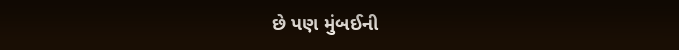છે પણ મુંબઈની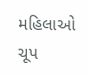મહિલાઓ ચૂપ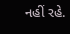નહીં રહે.